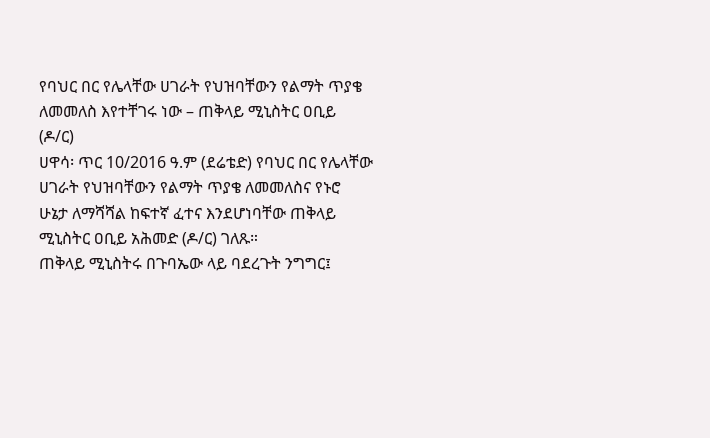የባህር በር የሌላቸው ሀገራት የህዝባቸውን የልማት ጥያቄ ለመመለስ እየተቸገሩ ነው – ጠቅላይ ሚኒስትር ዐቢይ (ዶ/ር)
ሀዋሳ፡ ጥር 10/2016 ዓ.ም (ደሬቴድ) የባህር በር የሌላቸው ሀገራት የህዝባቸውን የልማት ጥያቄ ለመመለስና የኑሮ ሁኔታ ለማሻሻል ከፍተኛ ፈተና እንደሆነባቸው ጠቅላይ ሚኒስትር ዐቢይ አሕመድ (ዶ/ር) ገለጹ።
ጠቅላይ ሚኒስትሩ በጉባኤው ላይ ባደረጉት ንግግር፤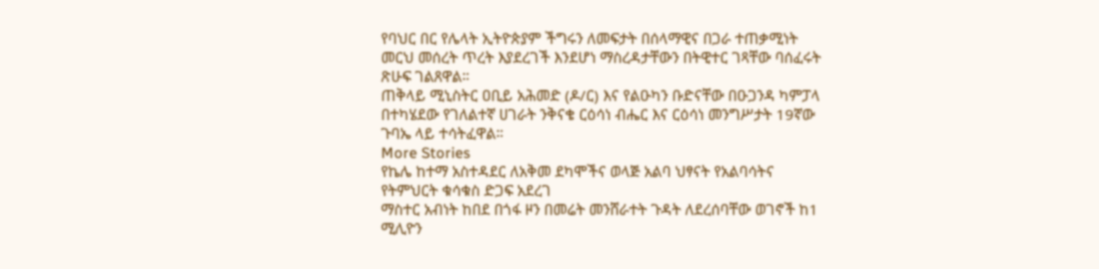የባህር በር የሌላት ኢትዮጵያም ችግሩን ለመፍታት በሰላማዊና በጋራ ተጠቃሚነት መርህ መሰረት ጥረት እያደረገች እንደሆነ ማስረዳታቸውን በትዊተር ገጻቸው ባሰፈሩት ጽሁፍ ገልጸዋል።
ጠቅላይ ሚኒስትር ዐቢይ አሕመድ (ዶ/ር) እና የልዑካን ቡድናቸው በዑጋንዳ ካምፓላ በተካሄደው የገለልተኛ ሀገራት ንቅናቄ ርዕሳነ ብሔር እና ርዕሳነ መንግሥታት 19ኛው ጉባኤ ላይ ተሳትፈዋል።
More Stories
የኬሌ ከተማ አስተዳደር ለአቅመ ደካሞችና ወላጅ አልባ ህፃናት የአልባሳትና የትምህርት ቁሳቁስ ድጋፍ አደረገ
ማስተር አብነት ከበደ በጎፋ ዞን በመሬት መንሸራተት ጉዳት ለደረሰባቸው ወገኖች ከ1 ሚሊዮን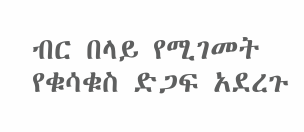ብር በላይ የሚገመት የቁሳቁስ ድጋፍ አደረጉ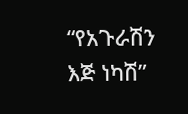“የአጉራሽን እጅ ነካሽ”